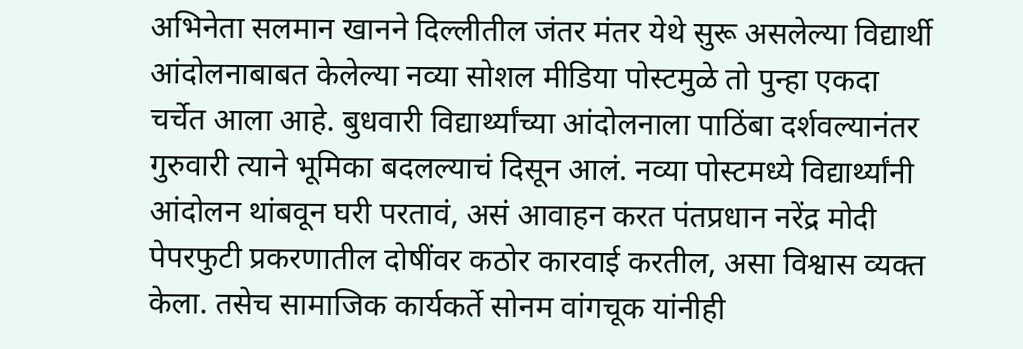अभिनेता सलमान खानने दिल्लीतील जंतर मंतर येथे सुरू असलेल्या विद्यार्थी आंदोलनाबाबत केलेल्या नव्या सोशल मीडिया पोस्टमुळे तो पुन्हा एकदा चर्चेत आला आहे. बुधवारी विद्यार्थ्यांच्या आंदोलनाला पाठिंबा दर्शवल्यानंतर गुरुवारी त्याने भूमिका बदलल्याचं दिसून आलं. नव्या पोस्टमध्ये विद्यार्थ्यांनी आंदोलन थांबवून घरी परतावं, असं आवाहन करत पंतप्रधान नरेंद्र मोदी पेपरफुटी प्रकरणातील दोषींवर कठोर कारवाई करतील, असा विश्वास व्यक्त केला. तसेच सामाजिक कार्यकर्ते सोनम वांगचूक यांनीही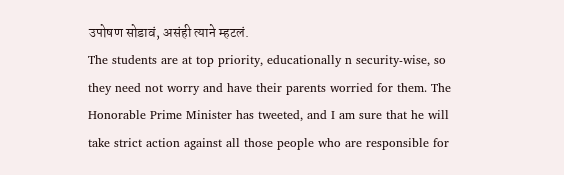उपोषण सोडावं, असंही त्याने म्हटलं.
The students are at top priority, educationally n security-wise, so they need not worry and have their parents worried for them. The Honorable Prime Minister has tweeted, and I am sure that he will take strict action against all those people who are responsible for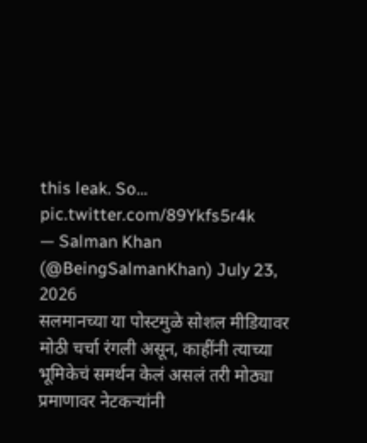this leak. So… pic.twitter.com/89Ykfs5r4k
— Salman Khan (@BeingSalmanKhan) July 23, 2026
सलमानच्या या पोस्टमुळे सोशल मीडियावर मोठी चर्चा रंगली असून, काहींनी त्याच्या भूमिकेचं समर्थन केलं असलं तरी मोठ्या प्रमाणावर नेटकऱ्यांनी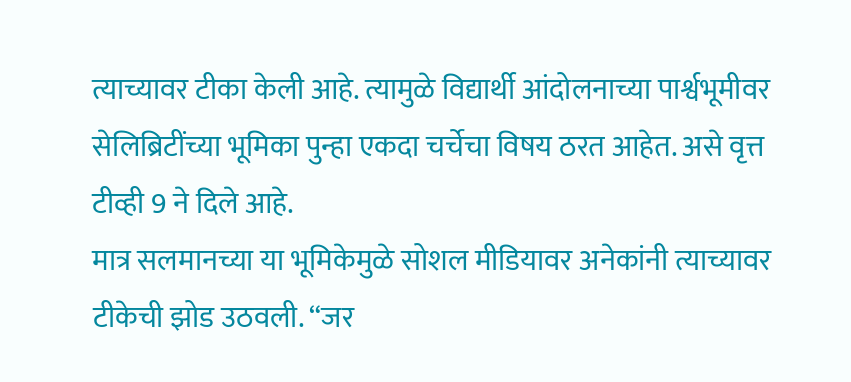त्याच्यावर टीका केली आहे. त्यामुळे विद्यार्थी आंदोलनाच्या पार्श्वभूमीवर सेलिब्रिटींच्या भूमिका पुन्हा एकदा चर्चेचा विषय ठरत आहेत. असे वृत्त टीव्ही 9 ने दिले आहे.
मात्र सलमानच्या या भूमिकेमुळे सोशल मीडियावर अनेकांनी त्याच्यावर टीकेची झोड उठवली. “जर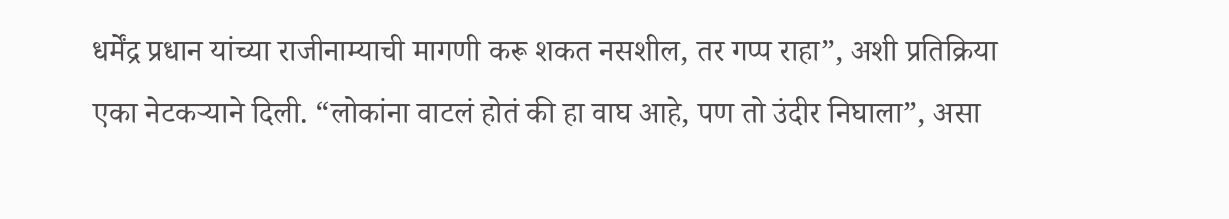धर्मेंद्र प्रधान यांच्या राजीनाम्याची मागणी करू शकत नसशील, तर गप्प राहा”, अशी प्रतिक्रिया एका नेटकऱ्याने दिली. “लोकांना वाटलं होतं की हा वाघ आहे, पण तो उंदीर निघाला”, असा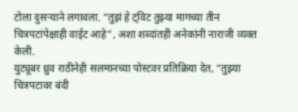टोला दुसऱ्याने लगावला. “तुझं हे ट्विट तुझ्या मागच्या तीन चित्रपटांपेक्षाही वाईट आहे”, अशा शब्दांतही अनेकांनी नाराजी व्यक्त केली.
युट्यूबर ध्रुव राठीनेही सलमानच्या पोस्टवर प्रतिक्रिया देत, “तुझ्या चित्रपटावर बंदी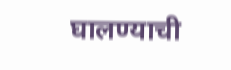घालण्याची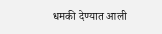धमकी देण्यात आली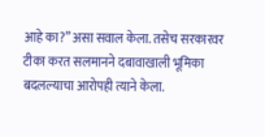आहे का?” असा सवाल केला. तसेच सरकारवर टीका करत सलमानने दबावाखाली भूमिका बदलल्याचा आरोपही त्याने केला.